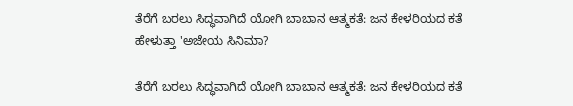ತೆರೆಗೆ ಬರಲು ಸಿದ್ಧವಾಗಿದೆ ಯೋಗಿ ಬಾಬಾನ ಆತ್ಮಕತೆ: ಜನ ಕೇಳರಿಯದ ಕತೆ ಹೇಳುತ್ತಾ 'ಅಜೇಯ ಸಿನಿಮಾ?

ತೆರೆಗೆ ಬರಲು ಸಿದ್ಧವಾಗಿದೆ ಯೋಗಿ ಬಾಬಾನ ಆತ್ಮಕತೆ: ಜನ ಕೇಳರಿಯದ ಕತೆ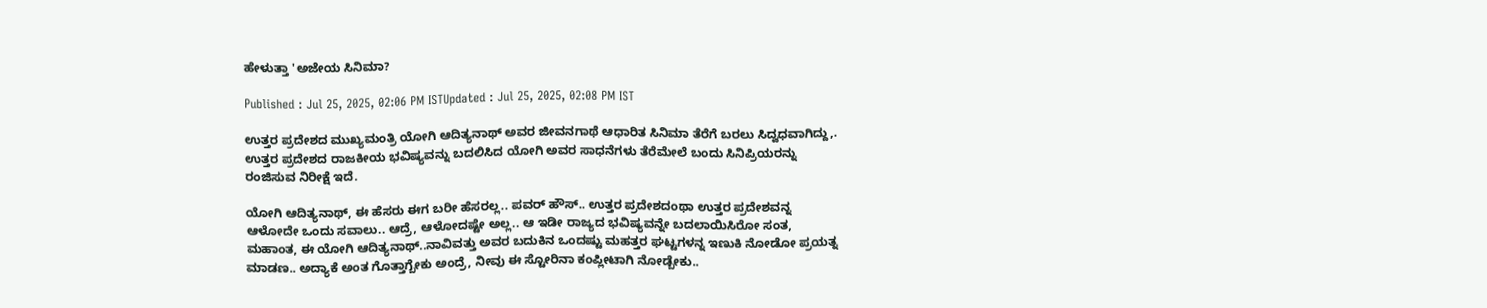ಹೇಳುತ್ತಾ 'ಅಜೇಯ ಸಿನಿಮಾ?

Published : Jul 25, 2025, 02:06 PM ISTUpdated : Jul 25, 2025, 02:08 PM IST

ಉತ್ತರ ಪ್ರದೇಶದ ಮುಖ್ಯಮಂತ್ರಿ ಯೋಗಿ ಆದಿತ್ಯನಾಥ್ ಅವರ ಜೀವನಗಾಥೆ ಆಧಾರಿತ ಸಿನಿಮಾ ತೆರೆಗೆ ಬರಲು ಸಿದ್ವಧವಾಗಿದ್ದು,. ಉತ್ತರ ಪ್ರದೇಶದ ರಾಜಕೀಯ ಭವಿಷ್ಯವನ್ನು ಬದಲಿಸಿದ ಯೋಗಿ ಅವರ ಸಾಧನೆಗಳು ತೆರೆಮೇಲೆ ಬಂದು ಸಿನಿಪ್ರಿಯರನ್ನು ರಂಜಿಸುವ ನಿರೀಕ್ಷೆ ಇದೆ.

ಯೋಗಿ ಆದಿತ್ಯನಾಥ್, ಈ ಹೆಸರು ಈಗ ಬರೀ ಹೆಸರಲ್ಲ.. ಪವರ್ ಹೌಸ್.. ಉತ್ತರ ಪ್ರದೇಶದಂಥಾ ಉತ್ತರ ಪ್ರದೇಶವನ್ನ ಆಳೋದೇ ಒಂದು ಸವಾಲು.. ಆದ್ರೆ, ಆಳೋದಷ್ಟೇ ಅಲ್ಲ.. ಆ ಇಡೀ ರಾಜ್ಯದ ಭವಿಷ್ಯವನ್ನೇ ಬದಲಾಯಿಸಿರೋ ಸಂತ, ಮಹಾಂತ, ಈ ಯೋಗಿ ಆದಿತ್ಯನಾಥ್..ನಾವಿವತ್ತು ಅವರ ಬದುಕಿನ ಒಂದಷ್ಟು ಮಹತ್ತರ ಘಟ್ಟಗಳನ್ನ ಇಣುಕಿ ನೋಡೋ ಪ್ರಯತ್ನ ಮಾಡಣ.. ಅದ್ಯಾಕೆ ಅಂತ ಗೊತ್ತಾಗ್ಬೇಕು ಅಂದ್ರೆ, ನೀವು ಈ ಸ್ಟೋರಿನಾ ಕಂಪ್ಲೀಟಾಗಿ ನೋಡ್ಬೇಕು..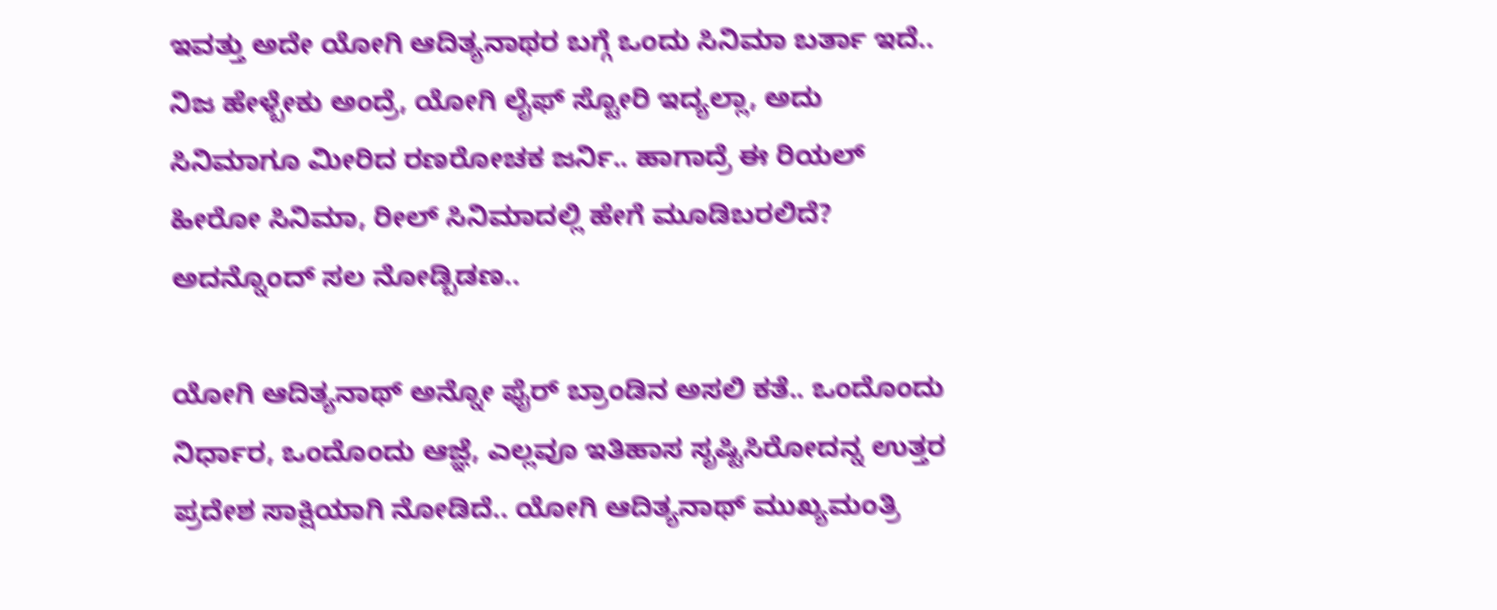ಇವತ್ತು ಅದೇ ಯೋಗಿ ಆದಿತ್ಯನಾಥರ ಬಗ್ಗೆ ಒಂದು ಸಿನಿಮಾ ಬರ್ತಾ ಇದೆ.. ನಿಜ ಹೇಳ್ಬೇಕು ಅಂದ್ರೆ, ಯೋಗಿ ಲೈಫ್ ಸ್ಟೋರಿ ಇದ್ಯಲ್ಲಾ, ಅದು ಸಿನಿಮಾಗೂ ಮೀರಿದ ರಣರೋಚಕ ಜರ್ನಿ.. ಹಾಗಾದ್ರೆ ಈ ರಿಯಲ್ ಹೀರೋ ಸಿನಿಮಾ, ರೀಲ್ ಸಿನಿಮಾದಲ್ಲಿ ಹೇಗೆ ಮೂಡಿಬರಲಿದೆ? ಅದನ್ನೊಂದ್ ಸಲ ನೋಡ್ಬಿಡಣ..

ಯೋಗಿ ಆದಿತ್ಯನಾಥ್ ಅನ್ನೋ ಫೈರ್ ಬ್ರಾಂಡಿನ ಅಸಲಿ ಕತೆ.. ಒಂದೊಂದು ನಿರ್ಧಾರ, ಒಂದೊಂದು ಆಜ್ಞೆ, ಎಲ್ಲವೂ ಇತಿಹಾಸ ಸೃಷ್ಟಿಸಿರೋದನ್ನ ಉತ್ತರ ಪ್ರದೇಶ ಸಾಕ್ಷಿಯಾಗಿ ನೋಡಿದೆ.. ಯೋಗಿ ಆದಿತ್ಯನಾಥ್ ಮುಖ್ಯಮಂತ್ರಿ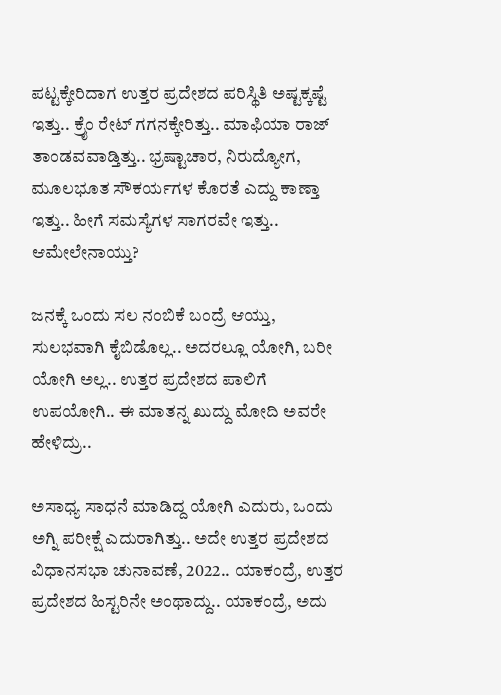ಪಟ್ಟಕ್ಕೇರಿದಾಗ ಉತ್ತರ ಪ್ರದೇಶದ ಪರಿಸ್ಥಿತಿ ಅಷ್ಟಕ್ಕಷ್ಟೆ ಇತ್ತು.. ಕ್ರೈಂ ರೇಟ್ ಗಗನಕ್ಕೇರಿತ್ತು.. ಮಾಫಿಯಾ ರಾಜ್ ತಾಂಡವವಾಡ್ತಿತ್ತು.. ಭ್ರಷ್ಟಾಚಾರ, ನಿರುದ್ಯೋಗ, ಮೂಲಭೂತ ಸೌಕರ್ಯಗಳ ಕೊರತೆ ಎದ್ದು ಕಾಣ್ತಾ ಇತ್ತು.. ಹೀಗೆ ಸಮಸ್ಯೆಗಳ ಸಾಗರವೇ ಇತ್ತು.. ಆಮೇಲೇನಾಯ್ತು?

ಜನಕ್ಕೆ ಒಂದು ಸಲ ನಂಬಿಕೆ ಬಂದ್ರೆ ಆಯ್ತು, ಸುಲಭವಾಗಿ ಕೈಬಿಡೊಲ್ಲ.. ಅದರಲ್ಲೂ ಯೋಗಿ, ಬರೀ ಯೋಗಿ ಅಲ್ಲ.. ಉತ್ತರ ಪ್ರದೇಶದ ಪಾಲಿಗೆ ಉಪಯೋಗಿ.. ಈ ಮಾತನ್ನ ಖುದ್ದು ಮೋದಿ ಅವರೇ ಹೇಳಿದ್ರು..

ಅಸಾಧ್ಯ ಸಾಧನೆ ಮಾಡಿದ್ದ ಯೋಗಿ ಎದುರು, ಒಂದು ಅಗ್ನಿ ಪರೀಕ್ಷೆ ಎದುರಾಗಿತ್ತು.. ಅದೇ ಉತ್ತರ ಪ್ರದೇಶದ ವಿಧಾನಸಭಾ ಚುನಾವಣೆ, 2022.. ಯಾಕಂದ್ರೆ, ಉತ್ತರ ಪ್ರದೇಶದ ಹಿಸ್ಟರಿನೇ ಅಂಥಾದ್ದು.. ಯಾಕಂದ್ರೆ, ಅದು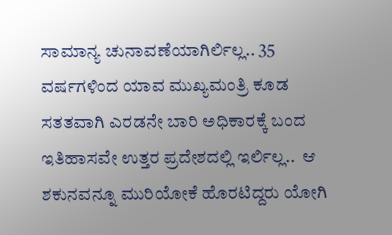ಸಾಮಾನ್ಯ ಚುನಾವಣೆಯಾಗಿರ್ಲಿಲ್ಲ.. 35 ವರ್ಷಗಳಿಂದ ಯಾವ ಮುಖ್ಯಮಂತ್ರಿ ಕೂಡ ಸತತವಾಗಿ ಎರಡನೇ ಬಾರಿ ಅಧಿಕಾರಕ್ಕೆ ಬಂದ ಇತಿಹಾಸವೇ ಉತ್ತರ ಪ್ರದೇಶದಲ್ಲಿ ಇರ್ಲಿಲ್ಲ..  ಆ ಶಕುನವನ್ನೂ ಮುರಿಯೋಕೆ ಹೊರಟಿದ್ದರು ಯೋಗಿ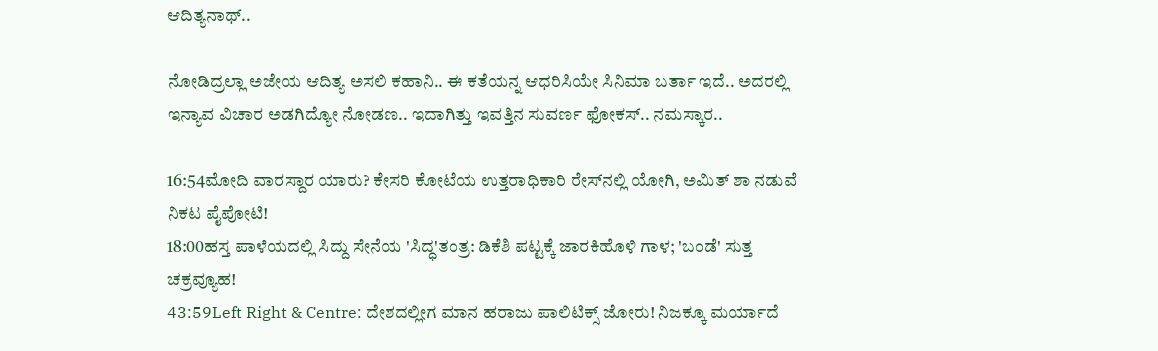ಆದಿತ್ಯನಾಥ್..

ನೋಡಿದ್ರಲ್ಲಾ ಅಜೇಯ ಆದಿತ್ಯ ಅಸಲಿ ಕಹಾನಿ.. ಈ ಕತೆಯನ್ನ ಆಧರಿಸಿಯೇ ಸಿನಿಮಾ ಬರ್ತಾ ಇದೆ.. ಅದರಲ್ಲಿ ಇನ್ಯಾವ ವಿಚಾರ ಅಡಗಿದ್ಯೋ ನೋಡಣ.. ಇದಾಗಿತ್ತು ಇವತ್ತಿನ ಸುವರ್ಣ ಫೋಕಸ್.. ನಮಸ್ಕಾರ..

16:54ಮೋದಿ ವಾರಸ್ದಾರ ಯಾರು? ಕೇಸರಿ ಕೋಟೆಯ ಉತ್ತರಾಧಿಕಾರಿ ರೇಸ್‌ನಲ್ಲಿ ಯೋಗಿ, ಅಮಿತ್ ಶಾ ನಡುವೆ ನಿಕಟ ಪೈಪೋಟಿ!
18:00ಹಸ್ತ ಪಾಳೆಯದಲ್ಲಿ ಸಿದ್ದು ಸೇನೆಯ 'ಸಿದ್ಧ'ತಂತ್ರ: ಡಿಕೆಶಿ ಪಟ್ಟಕ್ಕೆ ಜಾರಕಿಹೊಳಿ ಗಾಳ; 'ಬಂಡೆ' ಸುತ್ತ ಚಕ್ರವ್ಯೂಹ!
43:59Left Right & Centre: ದೇಶದಲ್ಲೀಗ ಮಾನ ಹರಾಜು ಪಾಲಿಟಿಕ್ಸ್ ಜೋರು! ನಿಜಕ್ಕೂ ಮರ್ಯಾದೆ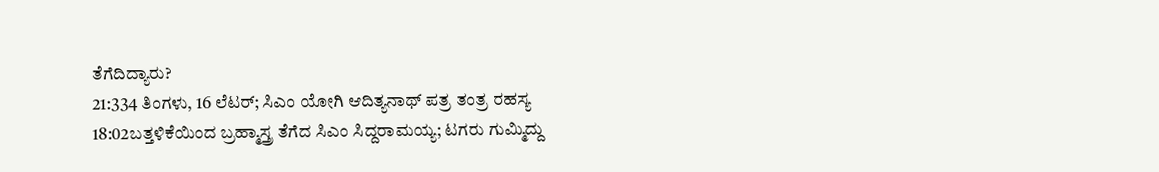ತೆಗೆದಿದ್ಯಾರು?
21:334 ತಿಂಗಳು, 16 ಲೆಟರ್; ಸಿಎಂ ಯೋಗಿ ಆದಿತ್ಯನಾಥ್ ಪತ್ರ ತಂತ್ರ ರಹಸ್ಯ
18:02ಬತ್ತಳಿಕೆಯಿಂದ ಬ್ರಹ್ಮಾಸ್ತ್ರ ತೆಗೆದ ಸಿಎಂ ಸಿದ್ದರಾಮಯ್ಯ; ಟಗರು ಗುಮ್ಮಿದ್ದು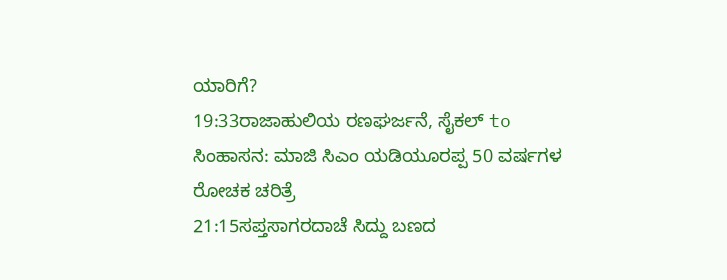ಯಾರಿಗೆ?
19:33ರಾಜಾಹುಲಿಯ ರಣಘರ್ಜನೆ, ಸೈಕಲ್ to ಸಿಂಹಾಸನ: ಮಾಜಿ ಸಿಎಂ ಯಡಿಯೂರಪ್ಪ 50 ವರ್ಷಗಳ ರೋಚಕ ಚರಿತ್ರೆ
21:15ಸಪ್ತಸಾಗರದಾಚೆ ಸಿದ್ದು ಬಣದ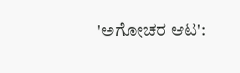'ಅಗೋಚರ ಆಟ':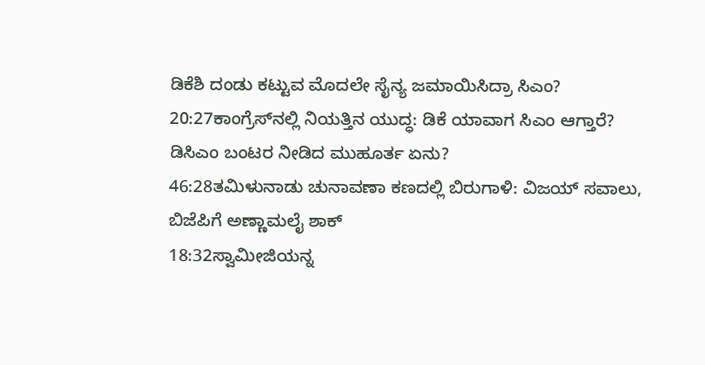ಡಿಕೆಶಿ ದಂಡು ಕಟ್ಟುವ ಮೊದಲೇ ಸೈನ್ಯ ಜಮಾಯಿಸಿದ್ರಾ ಸಿಎಂ?
20:27ಕಾಂಗ್ರೆಸ್‌ನಲ್ಲಿ ನಿಯತ್ತಿನ ಯುದ್ಧ: ಡಿಕೆ ಯಾವಾಗ ಸಿಎಂ ಆಗ್ತಾರೆ? ಡಿಸಿಎಂ ಬಂಟರ ನೀಡಿದ ಮುಹೂರ್ತ ಏನು?
46:28ತಮಿಳುನಾಡು ಚುನಾವಣಾ ಕಣದಲ್ಲಿ ಬಿರುಗಾಳಿ: ವಿಜಯ್ ಸವಾಲು, ಬಿಜೆಪಿಗೆ ಅಣ್ಣಾಮಲೈ ಶಾಕ್
18:32ಸ್ವಾಮೀಜಿಯನ್ನ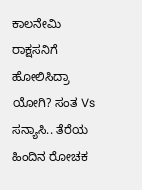ಕಾಲನೇಮಿ ರಾಕ್ಷಸನಿಗೆ ಹೋಲಿಸಿದ್ರಾ ಯೋಗಿ? ಸಂತ Vs ಸನ್ಯಾಸಿ.. ತೆರೆಯ ಹಿಂದಿನ ರೋಚಕ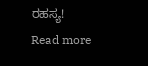ರಹಸ್ಯ!
Read more